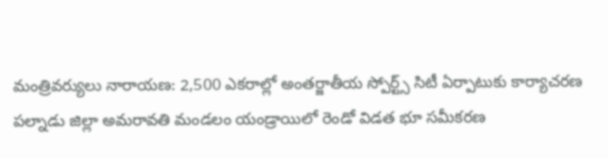మంత్రివర్యులు నారాయణ: 2,500 ఎకరాల్లో అంతర్జాతీయ స్పోర్ట్స్ సిటీ ఏర్పాటుకు కార్యాచరణ
పల్నాడు జిల్లా అమరావతి మండలం యండ్రాయిలో రెండో విడత భూ సమీకరణ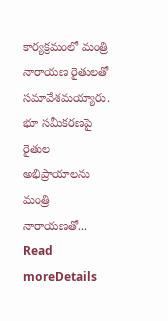కార్యక్రమంలో మంత్రి నారాయణ రైతులతో సమావేశమయ్యారు. భూ సమీకరణపై రైతుల అభిప్రాయాలను మంత్రి నారాయణతో...
Read moreDetails